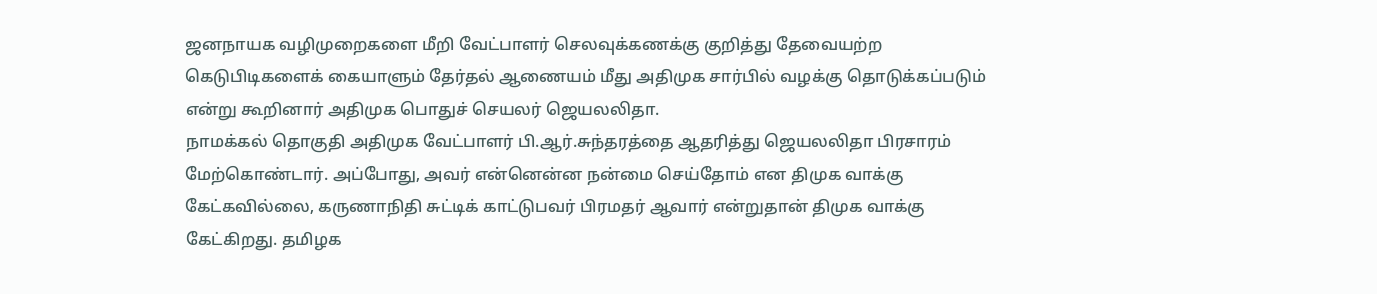ஜனநாயக வழிமுறைகளை மீறி வேட்பாளர் செலவுக்கணக்கு குறித்து தேவையற்ற கெடுபிடிகளைக் கையாளும் தேர்தல் ஆணையம் மீது அதிமுக சார்பில் வழக்கு தொடுக்கப்படும் என்று கூறினார் அதிமுக பொதுச் செயலர் ஜெயலலிதா.
நாமக்கல் தொகுதி அதிமுக வேட்பாளர் பி.ஆர்.சுந்தரத்தை ஆதரித்து ஜெயலலிதா பிரசாரம் மேற்கொண்டார். அப்போது, அவர் என்னென்ன நன்மை செய்தோம் என திமுக வாக்கு கேட்கவில்லை, கருணாநிதி சுட்டிக் காட்டுபவர் பிரமதர் ஆவார் என்றுதான் திமுக வாக்கு கேட்கிறது. தமிழக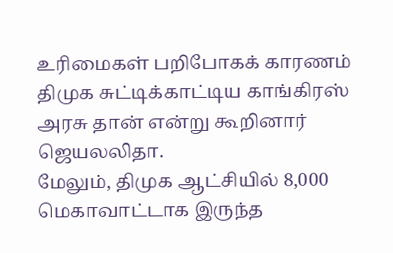உரிமைகள் பறிபோகக் காரணம் திமுக சுட்டிக்காட்டிய காங்கிரஸ் அரசு தான் என்று கூறினார் ஜெயலலிதா.
மேலும், திமுக ஆட்சியில் 8,000 மெகாவாட்டாக இருந்த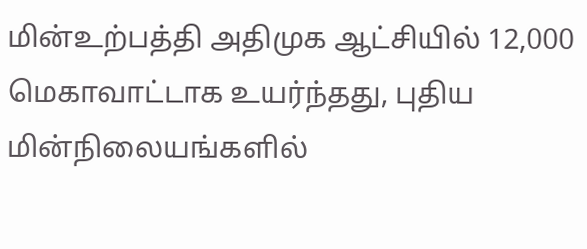மின்உற்பத்தி அதிமுக ஆட்சியில் 12,000 மெகாவாட்டாக உயர்ந்தது, புதிய மின்நிலையங்களில்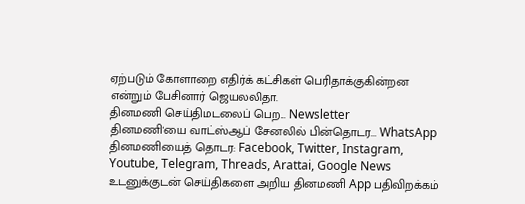ஏற்படும் கோளாறை எதிர்க் கட்சிகள் பெரிதாக்குகின்றன என்றும் பேசினார் ஜெயலலிதா.
தினமணி செய்திமடலைப் பெற... Newsletter
தினமணி'யை வாட்ஸ்ஆப் சேனலில் பின்தொடர... WhatsApp
தினமணியைத் தொடர: Facebook, Twitter, Instagram, Youtube, Telegram, Threads, Arattai, Google News
உடனுக்குடன் செய்திகளை அறிய தினமணி App பதிவிறக்கம்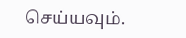செய்யவும்.